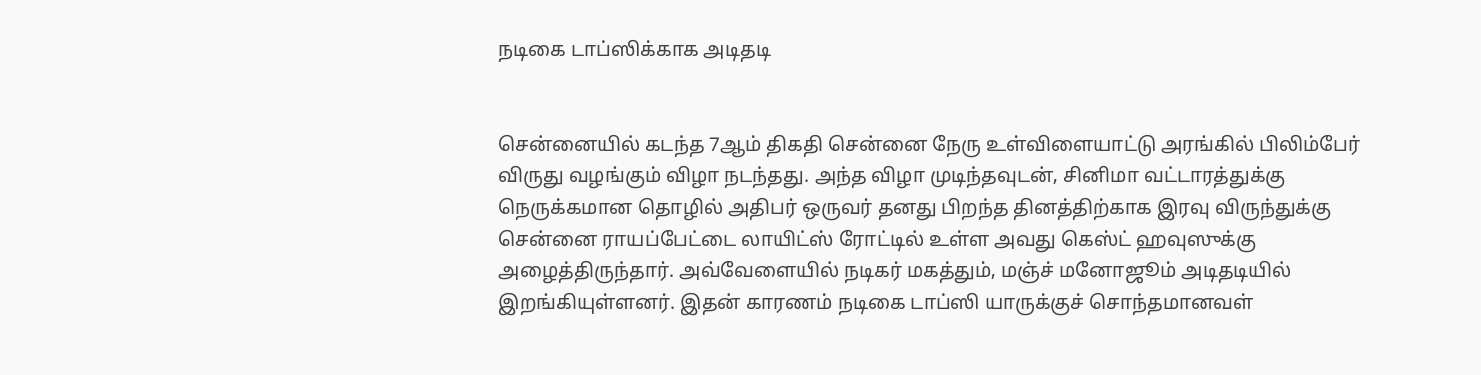நடிகை டாப்ஸிக்காக அடிதடி


சென்னையில் கடந்த 7ஆம் திகதி சென்னை நேரு உள்விளையாட்டு அரங்கில் பிலிம்பேர் விருது வழங்கும் விழா நடந்தது. அந்த விழா முடிந்தவுடன், சினிமா வட்டாரத்துக்கு நெருக்கமான தொழில் அதிபர் ஒருவர் தனது பிறந்த தினத்திற்காக இரவு விருந்துக்கு சென்னை ராயப்பேட்டை லாயிட்ஸ் ரோட்டில் உள்ள அவது கெஸ்ட் ஹவுஸுக்கு அழைத்திருந்தார். அவ்வேளையில் நடிகர் மகத்தும், மஞ்ச் மனோஜூம் அடிதடியில் இறங்கியுள்ளனர். இதன் காரணம் நடிகை டாப்ஸி யாருக்குச் சொந்தமானவள்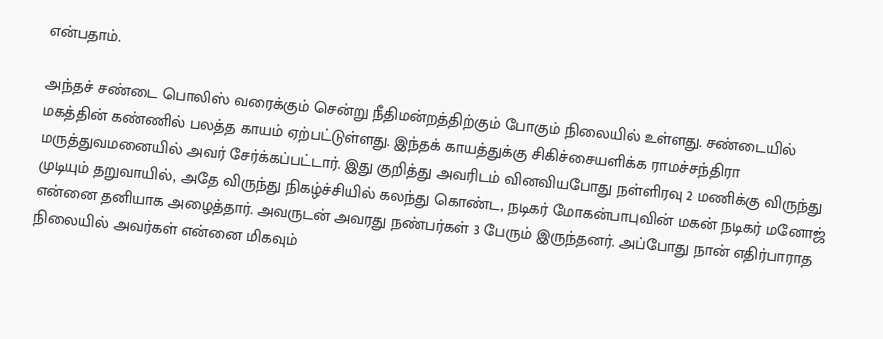என்பதாம்.

அந்தச் சண்டை பொலிஸ் வரைக்கும் சென்று நீதிமன்றத்திற்கும் போகும் நிலையில் உள்ளது. சண்டையில் மகத்தின் கண்ணில் பலத்த காயம் ஏற்பட்டுள்ளது. இந்தக் காயத்துக்கு சிகிச்சையளிக்க ராமச்சந்திரா மருத்துவமனையில் அவர் சேர்க்கப்பட்டார். இது குறித்து அவரிடம் வினவியபோது நள்ளிரவு 2 மணிக்கு விருந்து முடியும் தறுவாயில், அதே விருந்து நிகழ்ச்சியில் கலந்து கொண்ட, நடிகர் மோகன்பாபுவின் மகன் நடிகர் மனோஜ் என்னை தனியாக அழைத்தார். அவருடன் அவரது நண்பர்கள் 3 பேரும் இருந்தனர். அப்போது நான் எதிர்பாராத நிலையில் அவர்கள் என்னை மிகவும்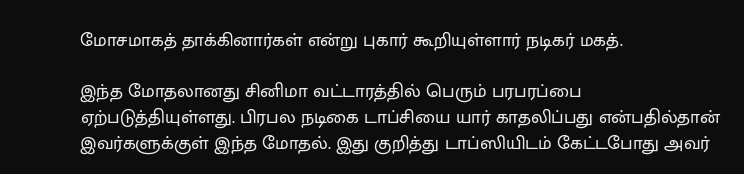மோசமாகத் தாக்கினார்கள் என்று புகார் கூறியுள்ளார் நடிகர் மகத்.

இந்த மோதலானது சினிமா வட்டாரத்தில் பெரும் பரபரப்பை ஏற்படுத்தியுள்ளது. பிரபல நடிகை டாப்சியை யார் காதலிப்பது என்பதில்தான் இவர்களுக்குள் இந்த மோதல். இது குறித்து டாப்ஸியிடம் கேட்டபோது அவர்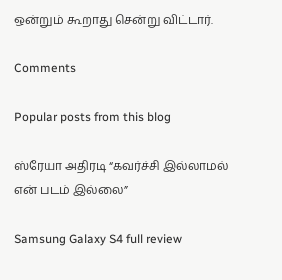ஒன்றும் கூறாது சென்று விட்டார்.

Comments

Popular posts from this blog

ஸ்ரேயா அதிரடி “கவர்ச்சி இல்லாமல் என் படம் இல்லை”

Samsung Galaxy S4 full review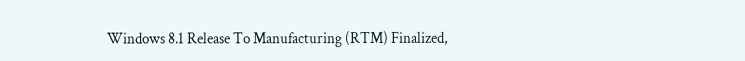Windows 8.1 Release To Manufacturing (RTM) Finalized,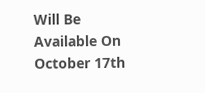Will Be Available On October 17th